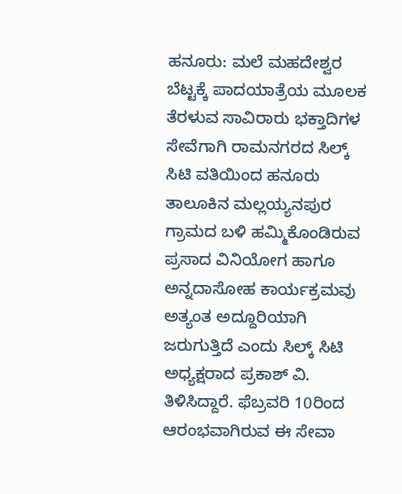ಹನೂರು: ಮಲೆ ಮಹದೇಶ್ವರ ಬೆಟ್ಟಕ್ಕೆ ಪಾದಯಾತ್ರೆಯ ಮೂಲಕ ತೆರಳುವ ಸಾವಿರಾರು ಭಕ್ತಾದಿಗಳ ಸೇವೆಗಾಗಿ ರಾಮನಗರದ ಸಿಲ್ಕ್ ಸಿಟಿ ವತಿಯಿಂದ ಹನೂರು ತಾಲೂಕಿನ ಮಲ್ಲಯ್ಯನಪುರ ಗ್ರಾಮದ ಬಳಿ ಹಮ್ಮಿಕೊಂಡಿರುವ ಪ್ರಸಾದ ವಿನಿಯೋಗ ಹಾಗೂ ಅನ್ನದಾಸೋಹ ಕಾರ್ಯಕ್ರಮವು ಅತ್ಯಂತ ಅದ್ದೂರಿಯಾಗಿ ಜರುಗುತ್ತಿದೆ ಎಂದು ಸಿಲ್ಕ್ ಸಿಟಿ ಅಧ್ಯಕ್ಷರಾದ ಪ್ರಕಾಶ್ ವಿ. ತಿಳಿಸಿದ್ದಾರೆ. ಫೆಬ್ರವರಿ 10ರಿಂದ ಆರಂಭವಾಗಿರುವ ಈ ಸೇವಾ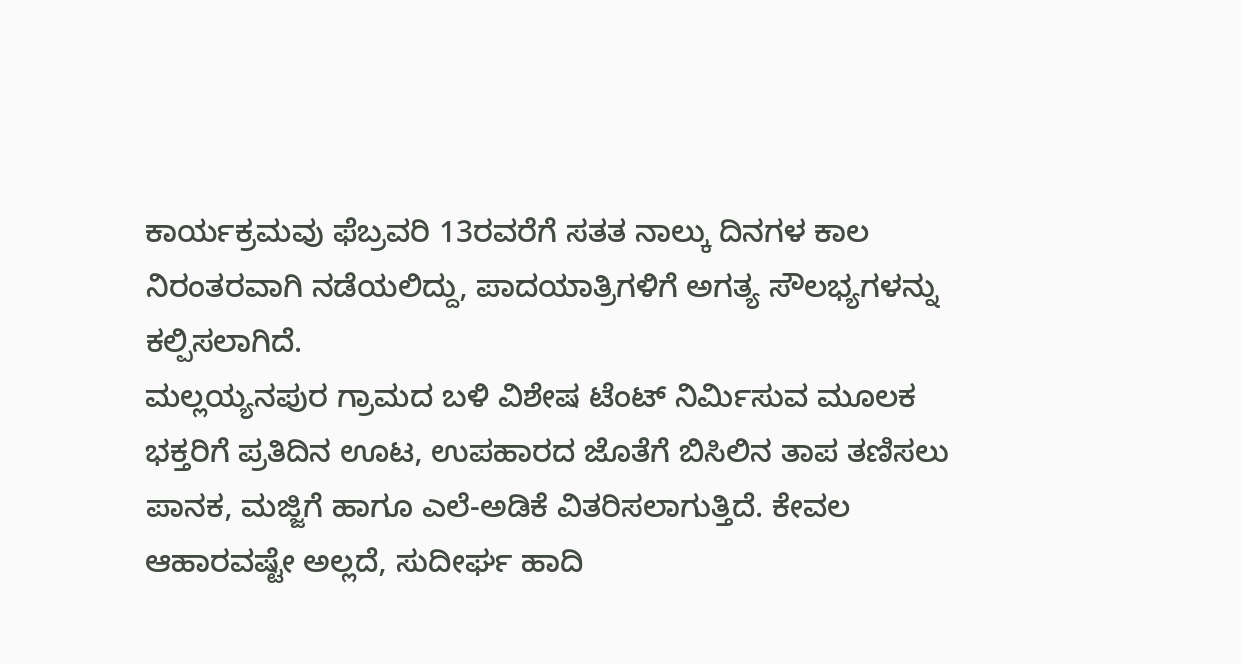ಕಾರ್ಯಕ್ರಮವು ಫೆಬ್ರವರಿ 13ರವರೆಗೆ ಸತತ ನಾಲ್ಕು ದಿನಗಳ ಕಾಲ ನಿರಂತರವಾಗಿ ನಡೆಯಲಿದ್ದು, ಪಾದಯಾತ್ರಿಗಳಿಗೆ ಅಗತ್ಯ ಸೌಲಭ್ಯಗಳನ್ನು ಕಲ್ಪಿಸಲಾಗಿದೆ.
ಮಲ್ಲಯ್ಯನಪುರ ಗ್ರಾಮದ ಬಳಿ ವಿಶೇಷ ಟೆಂಟ್ ನಿರ್ಮಿಸುವ ಮೂಲಕ ಭಕ್ತರಿಗೆ ಪ್ರತಿದಿನ ಊಟ, ಉಪಹಾರದ ಜೊತೆಗೆ ಬಿಸಿಲಿನ ತಾಪ ತಣಿಸಲು ಪಾನಕ, ಮಜ್ಜಿಗೆ ಹಾಗೂ ಎಲೆ-ಅಡಿಕೆ ವಿತರಿಸಲಾಗುತ್ತಿದೆ. ಕೇವಲ ಆಹಾರವಷ್ಟೇ ಅಲ್ಲದೆ, ಸುದೀರ್ಘ ಹಾದಿ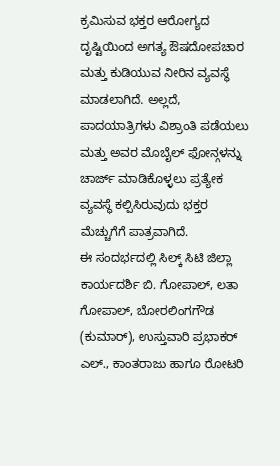ಕ್ರಮಿಸುವ ಭಕ್ತರ ಆರೋಗ್ಯದ ದೃಷ್ಟಿಯಿಂದ ಅಗತ್ಯ ಔಷದೋಪಚಾರ ಮತ್ತು ಕುಡಿಯುವ ನೀರಿನ ವ್ಯವಸ್ಥೆ ಮಾಡಲಾಗಿದೆ. ಅಲ್ಲದೆ, ಪಾದಯಾತ್ರಿಗಳು ವಿಶ್ರಾಂತಿ ಪಡೆಯಲು ಮತ್ತು ಅವರ ಮೊಬೈಲ್ ಫೋನ್ಗಳನ್ನು ಚಾರ್ಜ್ ಮಾಡಿಕೊಳ್ಳಲು ಪ್ರತ್ಯೇಕ ವ್ಯವಸ್ಥೆ ಕಲ್ಪಿಸಿರುವುದು ಭಕ್ತರ ಮೆಚ್ಚುಗೆಗೆ ಪಾತ್ರವಾಗಿದೆ.
ಈ ಸಂದರ್ಭದಲ್ಲಿ ಸಿಲ್ಕ್ ಸಿಟಿ ಜಿಲ್ಲಾ ಕಾರ್ಯದರ್ಶಿ ಬಿ. ಗೋಪಾಲ್, ಲತಾ ಗೋಪಾಲ್, ಬೋರಲಿಂಗಗೌಡ (ಕುಮಾರ್), ಉಸ್ತುವಾರಿ ಪ್ರಭಾಕರ್ ಎಲ್., ಕಾಂತರಾಜು ಹಾಗೂ ರೋಟರಿ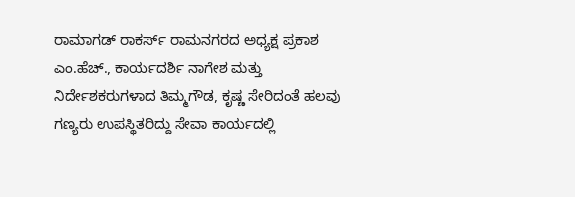ರಾಮಾಗಡ್ ರಾಕರ್ಸ್ ರಾಮನಗರದ ಅಧ್ಯಕ್ಷ ಪ್ರಕಾಶ ಎಂ.ಹೆಚ್., ಕಾರ್ಯದರ್ಶಿ ನಾಗೇಶ ಮತ್ತು ನಿರ್ದೇಶಕರುಗಳಾದ ತಿಮ್ಮಗೌಡ, ಕೃಷ್ಣ ಸೇರಿದಂತೆ ಹಲವು ಗಣ್ಯರು ಉಪಸ್ಥಿತರಿದ್ದು ಸೇವಾ ಕಾರ್ಯದಲ್ಲಿ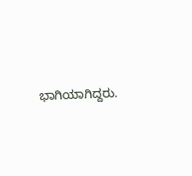ಭಾಗಿಯಾಗಿದ್ದರು.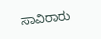ಸಾವಿರಾರು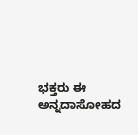ಭಕ್ತರು ಈ ಅನ್ನದಾಸೋಹದ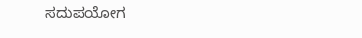ಸದುಪಯೋಗ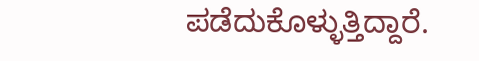ಪಡೆದುಕೊಳ್ಳುತ್ತಿದ್ದಾರೆ.